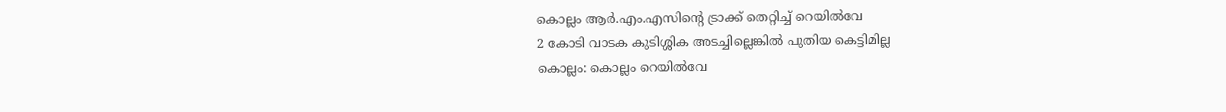കൊല്ലം ആർ.എം.എസിന്റെ ട്രാക്ക് തെറ്റിച്ച് റെയിൽവേ
2 കോടി വാടക കുടിശ്ശിക അടച്ചില്ലെങ്കിൽ പുതിയ കെട്ടിമില്ല
കൊല്ലം: കൊല്ലം റെയിൽവേ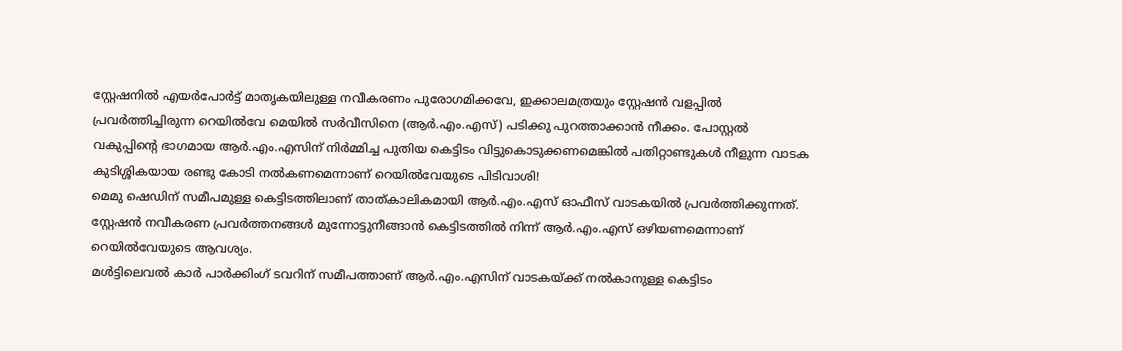സ്റ്റേഷനിൽ എയർപോർട്ട് മാതൃകയിലുള്ള നവീകരണം പുരോഗമിക്കവേ, ഇക്കാലമത്രയും സ്റ്റേഷൻ വളപ്പിൽ പ്രവർത്തിച്ചിരുന്ന റെയിൽവേ മെയിൽ സർവീസിനെ (ആർ.എം.എസ്) പടിക്കു പുറത്താക്കാൻ നീക്കം. പോസ്റ്റൽ വകുപ്പിന്റെ ഭാഗമായ ആർ.എം.എസിന് നിർമ്മിച്ച പുതിയ കെട്ടിടം വിട്ടുകൊടുക്കണമെങ്കിൽ പതിറ്റാണ്ടുകൾ നീളുന്ന വാടക കുടിശ്ശികയായ രണ്ടു കോടി നൽകണമെന്നാണ് റെയിൽവേയുടെ പിടിവാശി!
മെമു ഷെഡിന് സമീപമുള്ള കെട്ടിടത്തിലാണ് താത്കാലികമായി ആർ.എം.എസ് ഓഫീസ് വാടകയിൽ പ്രവർത്തിക്കുന്നത്. സ്റ്റേഷൻ നവീകരണ പ്രവർത്തനങ്ങൾ മുന്നോട്ടുനീങ്ങാൻ കെട്ടിടത്തിൽ നിന്ന് ആർ.എം.എസ് ഒഴിയണമെന്നാണ് റെയിൽവേയുടെ ആവശ്യം.
മൾട്ടിലെവൽ കാർ പാർക്കിംഗ് ടവറിന് സമീപത്താണ് ആർ.എം.എസിന് വാടകയ്ക്ക് നൽകാനുള്ള കെട്ടിടം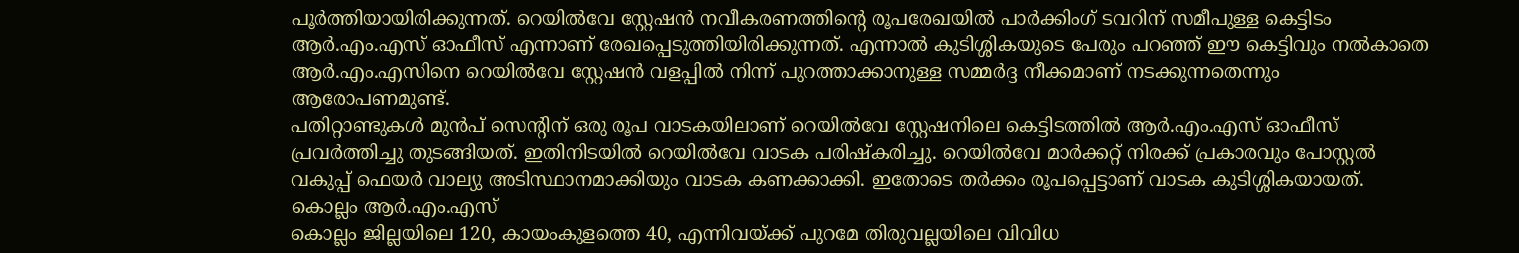പൂർത്തിയായിരിക്കുന്നത്. റെയിൽവേ സ്റ്റേഷൻ നവീകരണത്തിന്റെ രൂപരേഖയിൽ പാർക്കിംഗ് ടവറിന് സമീപുള്ള കെട്ടിടം ആർ.എം.എസ് ഓഫീസ് എന്നാണ് രേഖപ്പെടുത്തിയിരിക്കുന്നത്. എന്നാൽ കുടിശ്ശികയുടെ പേരും പറഞ്ഞ് ഈ കെട്ടിവും നൽകാതെ ആർ.എം.എസിനെ റെയിൽവേ സ്റ്റേഷൻ വളപ്പിൽ നിന്ന് പുറത്താക്കാനുള്ള സമ്മർദ്ദ നീക്കമാണ് നടക്കുന്നതെന്നും ആരോപണമുണ്ട്.
പതിറ്റാണ്ടുകൾ മുൻപ് സെന്റിന് ഒരു രൂപ വാടകയിലാണ് റെയിൽവേ സ്റ്റേഷനിലെ കെട്ടിടത്തിൽ ആർ.എം.എസ് ഓഫീസ് പ്രവർത്തിച്ചു തുടങ്ങിയത്. ഇതിനിടയിൽ റെയിൽവേ വാടക പരിഷ്കരിച്ചു. റെയിൽവേ മാർക്കറ്റ് നിരക്ക് പ്രകാരവും പോസ്റ്റൽ വകുപ്പ് ഫെയർ വാല്യു അടിസ്ഥാനമാക്കിയും വാടക കണക്കാക്കി. ഇതോടെ തർക്കം രൂപപ്പെട്ടാണ് വാടക കുടിശ്ശികയായത്.
കൊല്ലം ആർ.എം.എസ്
കൊല്ലം ജില്ലയിലെ 120, കായംകുളത്തെ 40, എന്നിവയ്ക്ക് പുറമേ തിരുവല്ലയിലെ വിവിധ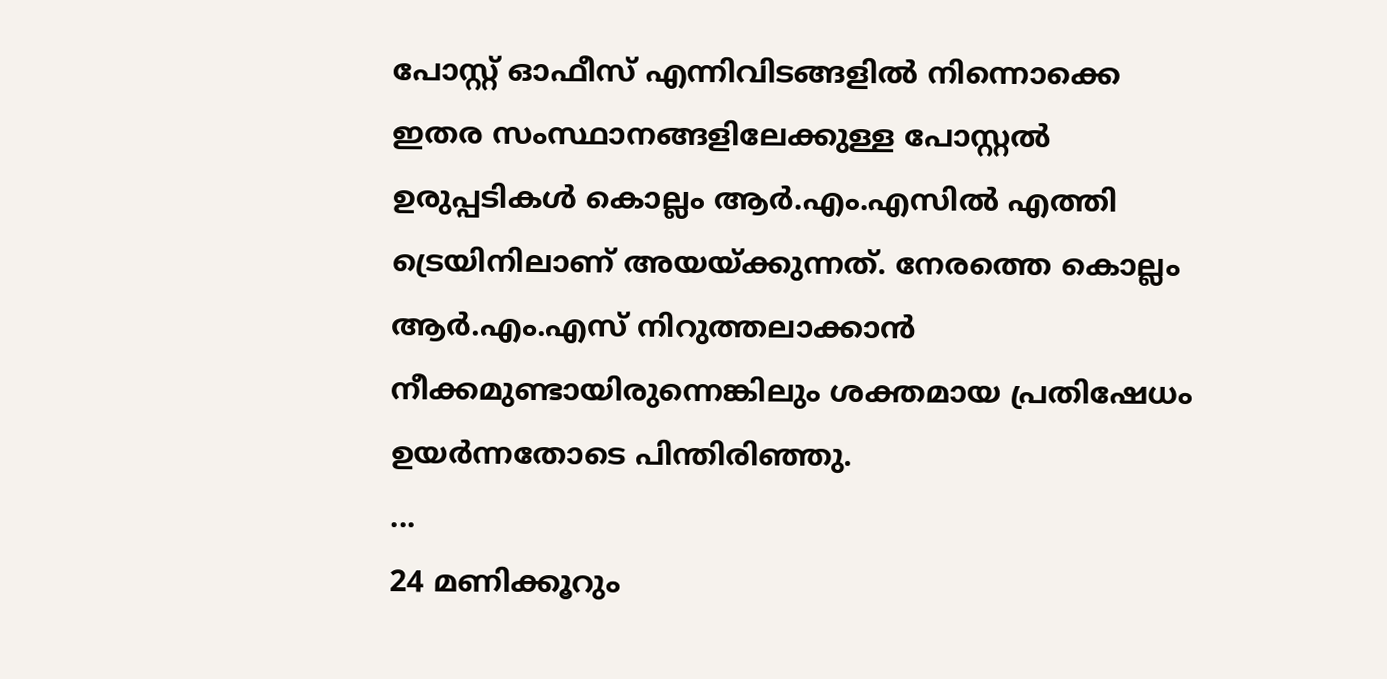പോസ്റ്റ് ഓഫീസ് എന്നിവിടങ്ങളിൽ നിന്നൊക്കെ ഇതര സംസ്ഥാനങ്ങളിലേക്കുള്ള പോസ്റ്റൽ ഉരുപ്പടികൾ കൊല്ലം ആർ.എം.എസിൽ എത്തി ട്രെയിനിലാണ് അയയ്ക്കുന്നത്. നേരത്തെ കൊല്ലം ആർ.എം.എസ് നിറുത്തലാക്കാൻ നീക്കമുണ്ടായിരുന്നെങ്കിലും ശക്തമായ പ്രതിഷേധം ഉയർന്നതോടെ പിന്തിരിഞ്ഞു.
...
24 മണിക്കൂറും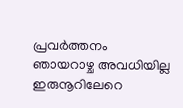പ്രവർത്തനം
ഞായറാഴ്ച അവധിയില്ല ഇരുനൂറിലേറെ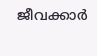ജീവക്കാർ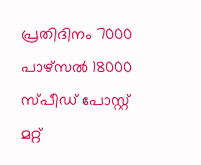പ്രതിദിനം 7000 പാഴ്സൽ 18000 സ്പീഡ് പോസ്റ്റ്
മറ്റ്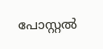പോസ്റ്റൽ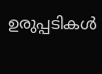ഉരുപ്പടികൾ